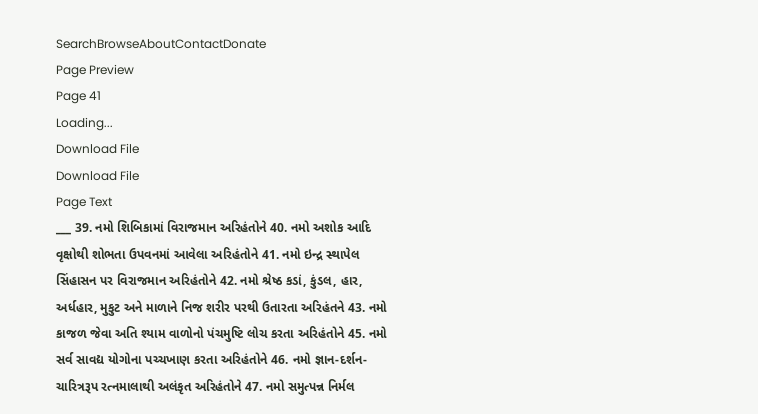SearchBrowseAboutContactDonate
Page Preview
Page 41
Loading...
Download File
Download File
Page Text
___ 39. નમો શિબિકામાં વિરાજમાન અરિહંતોને 40. નમો અશોક આદિ વૃક્ષોથી શોભતા ઉપવનમાં આવેલા અરિહંતોને 41. નમો ઇન્દ્ર સ્થાપેલ સિંહાસન પર વિરાજમાન અરિહંતોને 42. નમો શ્રેષ્ઠ કડાં, કુંડલ, હાર, અર્ધહાર, મુકુટ અને માળાને નિજ શરીર પરથી ઉતારતા અરિહંતને 43. નમો કાજળ જેવા અતિ શ્યામ વાળોનો પંચમુષ્ટિ લોચ કરતા અરિહંતોને 45. નમો સર્વ સાવદ્ય યોગોના પચ્ચખાણ કરતા અરિહંતોને 46. નમો જ્ઞાન-દર્શન-ચારિત્રરૂપ રત્નમાલાથી અલંકૃત અરિહંતોને 47. નમો સમુત્પન્ન નિર્મલ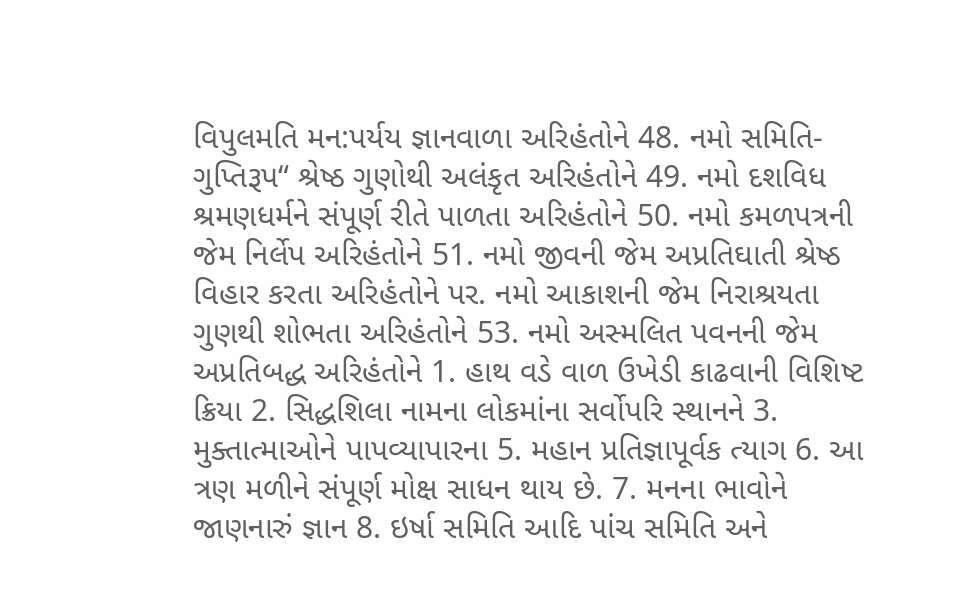વિપુલમતિ મન:પર્યય જ્ઞાનવાળા અરિહંતોને 48. નમો સમિતિ-ગુપ્તિરૂપ“ શ્રેષ્ઠ ગુણોથી અલંકૃત અરિહંતોને 49. નમો દશવિધ શ્રમણધર્મને સંપૂર્ણ રીતે પાળતા અરિહંતોને 50. નમો કમળપત્રની જેમ નિર્લેપ અરિહંતોને 51. નમો જીવની જેમ અપ્રતિઘાતી શ્રેષ્ઠ વિહાર કરતા અરિહંતોને પર. નમો આકાશની જેમ નિરાશ્રયતા ગુણથી શોભતા અરિહંતોને 53. નમો અસ્મલિત પવનની જેમ અપ્રતિબદ્ધ અરિહંતોને 1. હાથ વડે વાળ ઉખેડી કાઢવાની વિશિષ્ટ ક્રિયા 2. સિદ્ધશિલા નામના લોકમાંના સર્વોપરિ સ્થાનને 3. મુક્તાત્માઓને પાપવ્યાપારના 5. મહાન પ્રતિજ્ઞાપૂર્વક ત્યાગ 6. આ ત્રણ મળીને સંપૂર્ણ મોક્ષ સાધન થાય છે. 7. મનના ભાવોને જાણનારું જ્ઞાન 8. ઇર્ષા સમિતિ આદિ પાંચ સમિતિ અને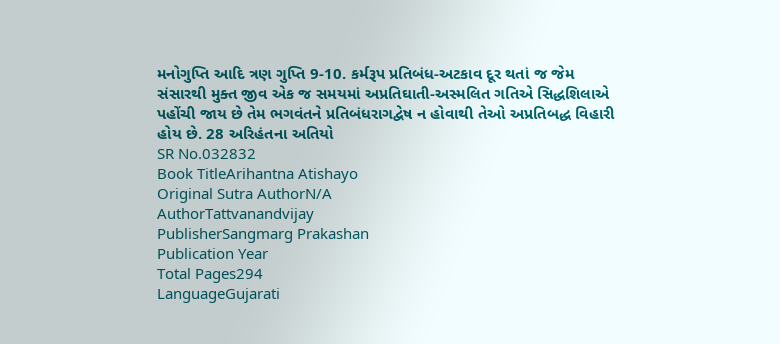મનોગુપ્તિ આદિ ત્રણ ગુપ્તિ 9-10. કર્મરૂપ પ્રતિબંધ-અટકાવ દૂર થતાં જ જેમ સંસારથી મુક્ત જીવ એક જ સમયમાં અપ્રતિઘાતી-અસ્મલિત ગતિએ સિદ્ધશિલાએ પહોંચી જાય છે તેમ ભગવંતને પ્રતિબંધરાગદ્વેષ ન હોવાથી તેઓ અપ્રતિબદ્ધ વિહારી હોય છે. 28 અરિહંતના અતિયો
SR No.032832
Book TitleArihantna Atishayo
Original Sutra AuthorN/A
AuthorTattvanandvijay
PublisherSangmarg Prakashan
Publication Year
Total Pages294
LanguageGujarati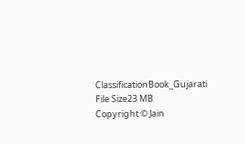ClassificationBook_Gujarati
File Size23 MB
Copyright © Jain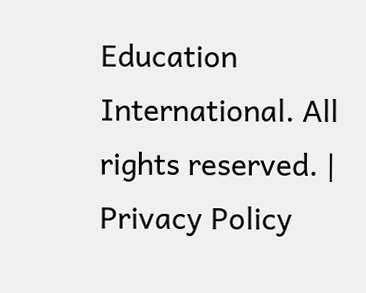Education International. All rights reserved. | Privacy Policy